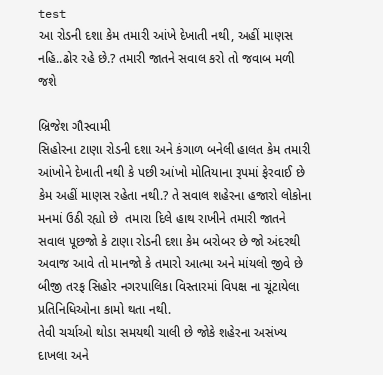test
આ રોડની દશા કેમ તમારી આંખે દેખાતી નથી, અહીં માણસ નહિ..ઢોર રહે છે.? તમારી જાતને સવાલ કરો તો જવાબ મળી જશે

બ્રિજેશ ગૌસ્વામી
સિહોરના ટાણા રોડની દશા અને કંગાળ બનેલી હાલત કેમ તમારી આંખોને દેખાતી નથી કે પછી આંખો મોતિયાના રૂપમાં ફેરવાઈ છે કેમ અહીં માણસ રહેતા નથી.? તે સવાલ શહેરના હજારો લોકોના મનમાં ઉઠી રહ્યો છે  તમારા દિલે હાથ રાખીને તમારી જાતને સવાલ પૂછજો કે ટાણા રોડની દશા કેમ બરોબર છે જો અંદરથી અવાજ આવે તો માનજો કે તમારો આત્મા અને માંયલો જીવે છે બીજી તરફ સિહોર નગરપાલિકા વિસ્તારમાં વિપક્ષ ના ચૂંટાયેલા પ્રતિનિધિઓના કામો થતા નથી.
તેવી ચર્ચાઓ થોડા સમયથી ચાલી છે જોકે શહેરના અસંખ્ય દાખલા અને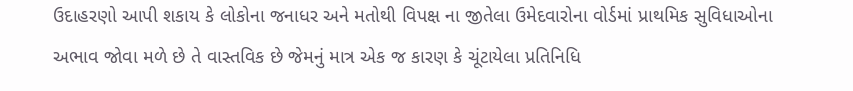ઉદાહરણો આપી શકાય કે લોકોના જનાધર અને મતોથી વિપક્ષ ના જીતેલા ઉમેદવારોના વોર્ડમાં પ્રાથમિક સુવિધાઓના અભાવ જોવા મળે છે તે વાસ્તવિક છે જેમનું માત્ર એક જ કારણ કે ચૂંટાયેલા પ્રતિનિધિ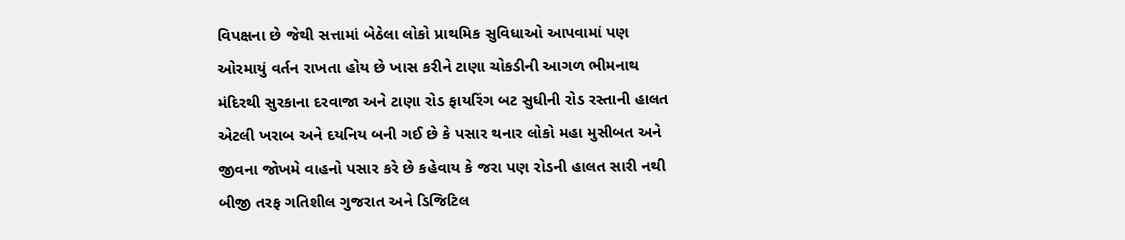વિપક્ષના છે જેથી સત્તામાં બેઠેલા લોકો પ્રાથમિક સુવિધાઓ આપવામાં પણ ઓરમાયું વર્તન રાખતા હોય છે ખાસ કરીને ટાણા ચોકડીની આગળ ભીમનાથ મંદિરથી સુરકાના દરવાજા અને ટાણા રોડ ફાયરિંગ બટ સુધીની રોડ રસ્તાની હાલત એટલી ખરાબ અને દયનિય બની ગઈ છે કે પસાર થનાર લોકો મહા મુસીબત અને જીવના જોખમે વાહનો પસાર કરે છે કહેવાય કે જરા પણ રોડની હાલત સારી નથી
બીજી તરફ ગતિશીલ ગુજરાત અને ડિજિટિલ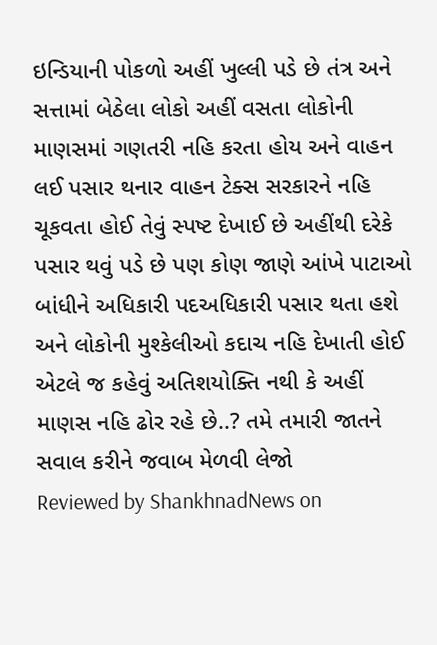ઇન્ડિયાની પોકળો અહીં ખુલ્લી પડે છે તંત્ર અને સત્તામાં બેઠેલા લોકો અહીં વસતા લોકોની માણસમાં ગણતરી નહિ કરતા હોય અને વાહન લઈ પસાર થનાર વાહન ટેક્સ સરકારને નહિ ચૂકવતા હોઈ તેવું સ્પષ્ટ દેખાઈ છે અહીંથી દરેકે પસાર થવું પડે છે પણ કોણ જાણે આંખે પાટાઓ બાંધીને અધિકારી પદઅધિકારી પસાર થતા હશે અને લોકોની મુશ્કેલીઓ કદાચ નહિ દેખાતી હોઈ એટલે જ કહેવું અતિશયોક્તિ નથી કે અહીં માણસ નહિ ઢોર રહે છે..? તમે તમારી જાતને સવાલ કરીને જવાબ મેળવી લેજો
Reviewed by ShankhnadNews on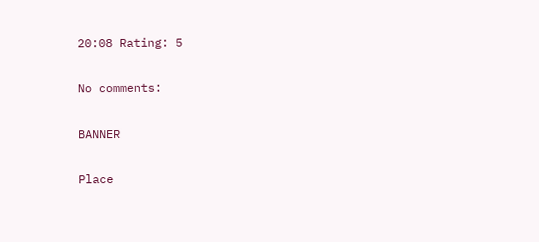20:08 Rating: 5

No comments:

BANNER

Place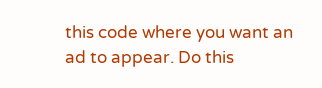this code where you want an ad to appear. Do this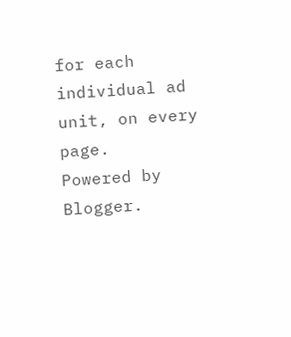for each individual ad unit, on every page.
Powered by Blogger.